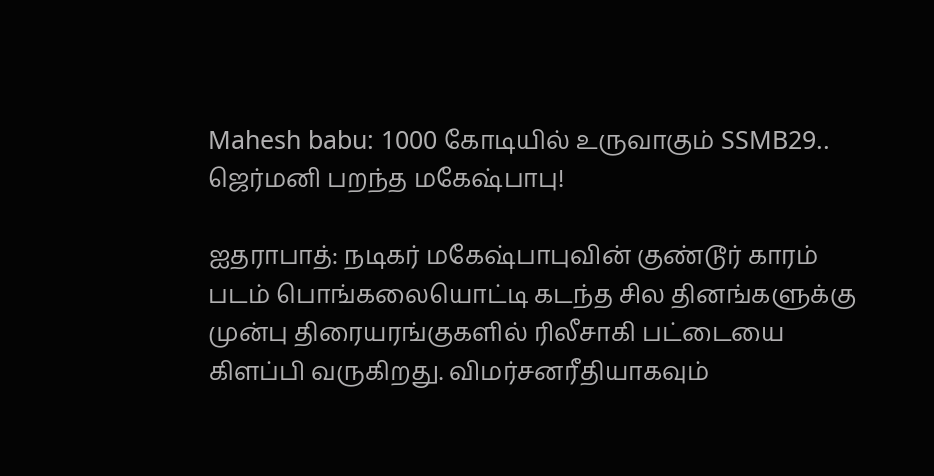Mahesh babu: 1000 கோடியில் உருவாகும் SSMB29.. ஜெர்மனி பறந்த மகேஷ்பாபு!

ஐதராபாத்: நடிகர் மகேஷ்பாபுவின் குண்டூர் காரம் படம் பொங்கலையொட்டி கடந்த சில தினங்களுக்கு முன்பு திரையரங்குகளில் ரிலீசாகி பட்டையை கிளப்பி வருகிறது. விமர்சனரீதியாகவும்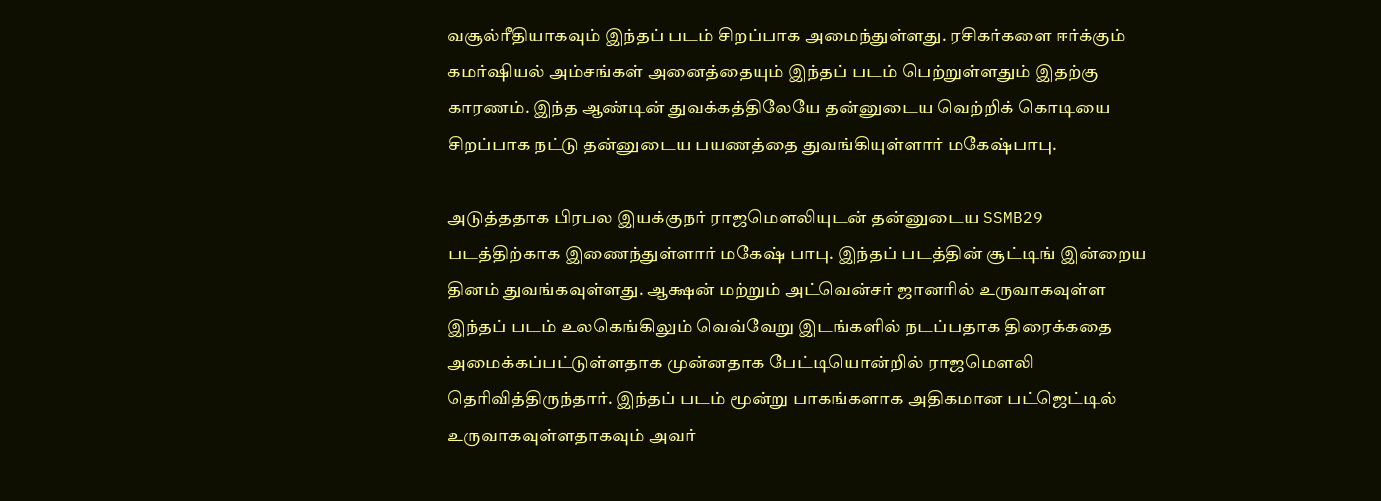வசூல்ரீதியாகவும் இந்தப் படம் சிறப்பாக அமைந்துள்ளது. ரசிகர்களை ஈர்க்கும் கமர்ஷியல் அம்சங்கள் அனைத்தையும் இந்தப் படம் பெற்றுள்ளதும் இதற்கு காரணம். இந்த ஆண்டின் துவக்கத்திலேயே தன்னுடைய வெற்றிக் கொடியை சிறப்பாக நட்டு தன்னுடைய பயணத்தை துவங்கியுள்ளார் மகேஷ்பாபு.

அடுத்ததாக பிரபல இயக்குநர் ராஜமௌலியுடன் தன்னுடைய SSMB29 படத்திற்காக இணைந்துள்ளார் மகேஷ் பாபு. இந்தப் படத்தின் சூட்டிங் இன்றைய தினம் துவங்கவுள்ளது. ஆக்ஷன் மற்றும் அட்வென்சர் ஜானரில் உருவாகவுள்ள இந்தப் படம் உலகெங்கிலும் வெவ்வேறு இடங்களில் நடப்பதாக திரைக்கதை அமைக்கப்பட்டுள்ளதாக முன்னதாக பேட்டியொன்றில் ராஜமௌலி தெரிவித்திருந்தார். இந்தப் படம் மூன்று பாகங்களாக அதிகமான பட்ஜெட்டில் உருவாகவுள்ளதாகவும் அவர்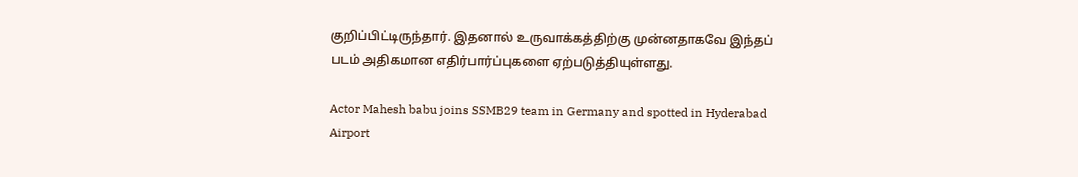குறிப்பிட்டிருந்தார். இதனால் உருவாக்கத்திற்கு முன்னதாகவே இந்தப் படம் அதிகமான எதிர்பார்ப்புகளை ஏற்படுத்தியுள்ளது.

Actor Mahesh babu joins SSMB29 team in Germany and spotted in Hyderabad Airport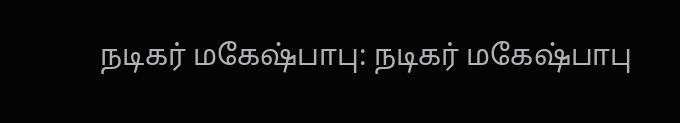நடிகர் மகேஷ்பாபு: நடிகர் மகேஷ்பாபு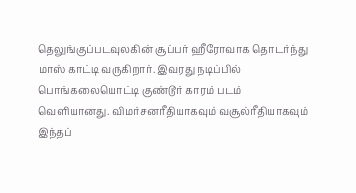தெலுங்குப்படவுலகின் சூப்பர் ஹீரோவாக தொடர்ந்து மாஸ் காட்டி வருகிறார். இவரது நடிப்பில் பொங்கலையொட்டி குண்டூர் காரம் படம் வெளியானது. விமர்சனரீதியாகவும் வசூல்ரீதியாகவும் இந்தப்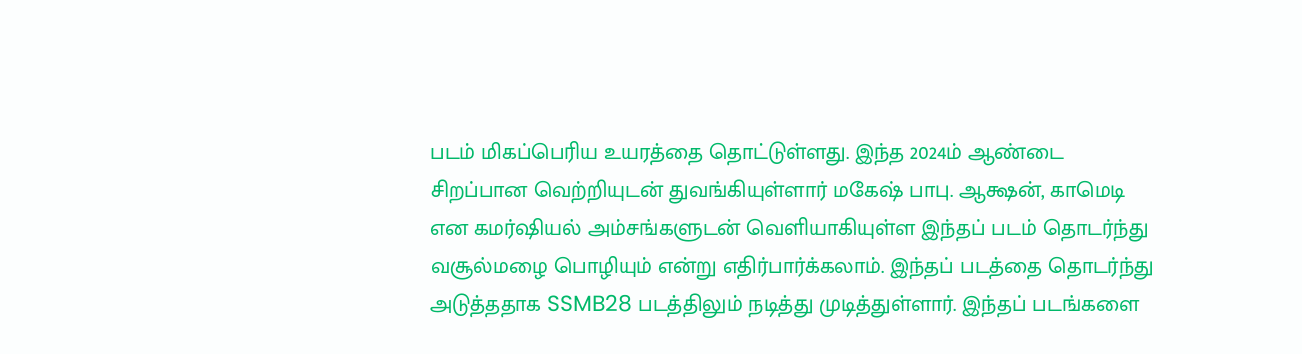படம் மிகப்பெரிய உயரத்தை தொட்டுள்ளது. இந்த 2024ம் ஆண்டை சிறப்பான வெற்றியுடன் துவங்கியுள்ளார் மகேஷ் பாபு. ஆக்ஷன், காமெடி என கமர்ஷியல் அம்சங்களுடன் வெளியாகியுள்ள இந்தப் படம் தொடர்ந்து வசூல்மழை பொழியும் என்று எதிர்பார்க்கலாம். இந்தப் படத்தை தொடர்ந்து அடுத்ததாக SSMB28 படத்திலும் நடித்து முடித்துள்ளார். இந்தப் படங்களை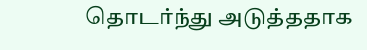தொடர்ந்து அடுத்ததாக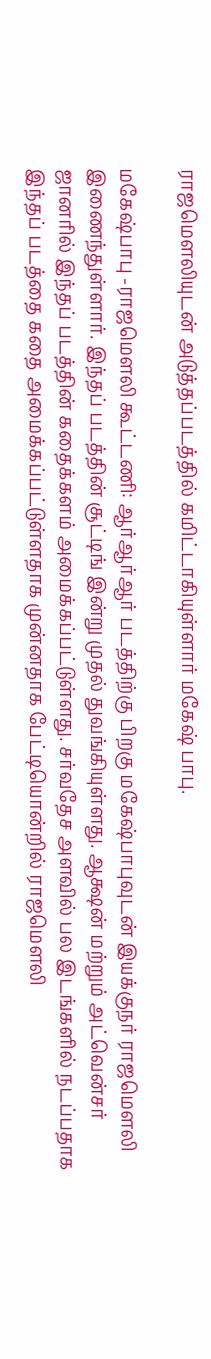ராஜமௌலியுடன் அடுத்தப்படத்தில் கமிட்டாகியுள்ளார் மகேஷ் பாபு.

மகேஷ்பாபு -ராஜமௌலி கூட்டணி: ஆர்ஆர்ஆர் படத்திற்கு பிறகு மகேஷ்பாபுவுடன் இயக்குநர் ராஜமௌலி இணைந்துள்ளார். இந்தப் படத்தின் சூட்டிங் இன்று முதல் துவங்கியுள்ளது. ஆக்ஷன் மற்றும் அட்வென்சர் ஜானரில் இந்தப் படத்தின் கதைக்களம் அமைக்கப்பட்டுள்ளது. சர்வதேச அளவில் பல இடங்களில் நடப்பதாக இந்தப் படத்தை கதை அமைக்கப்பட்டுள்ளதாக முன்னதாக பேட்டியொன்றில் ராஜமௌலி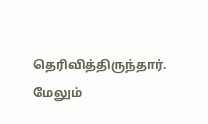தெரிவித்திருந்தார். மேலும்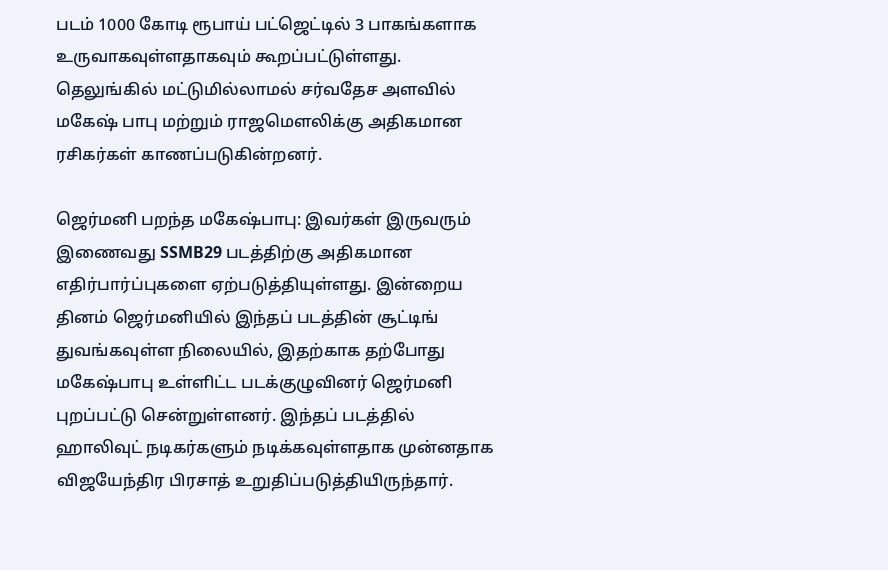படம் 1000 கோடி ரூபாய் பட்ஜெட்டில் 3 பாகங்களாக உருவாகவுள்ளதாகவும் கூறப்பட்டுள்ளது. தெலுங்கில் மட்டுமில்லாமல் சர்வதேச அளவில் மகேஷ் பாபு மற்றும் ராஜமௌலிக்கு அதிகமான ரசிகர்கள் காணப்படுகின்றனர்.

ஜெர்மனி பறந்த மகேஷ்பாபு: இவர்கள் இருவரும் இணைவது SSMB29 படத்திற்கு அதிகமான எதிர்பார்ப்புகளை ஏற்படுத்தியுள்ளது. இன்றைய தினம் ஜெர்மனியில் இந்தப் படத்தின் சூட்டிங் துவங்கவுள்ள நிலையில், இதற்காக தற்போது மகேஷ்பாபு உள்ளிட்ட படக்குழுவினர் ஜெர்மனி புறப்பட்டு சென்றுள்ளனர். இந்தப் படத்தில் ஹாலிவுட் நடிகர்களும் நடிக்கவுள்ளதாக முன்னதாக விஜயேந்திர பிரசாத் உறுதிப்படுத்தியிருந்தார்.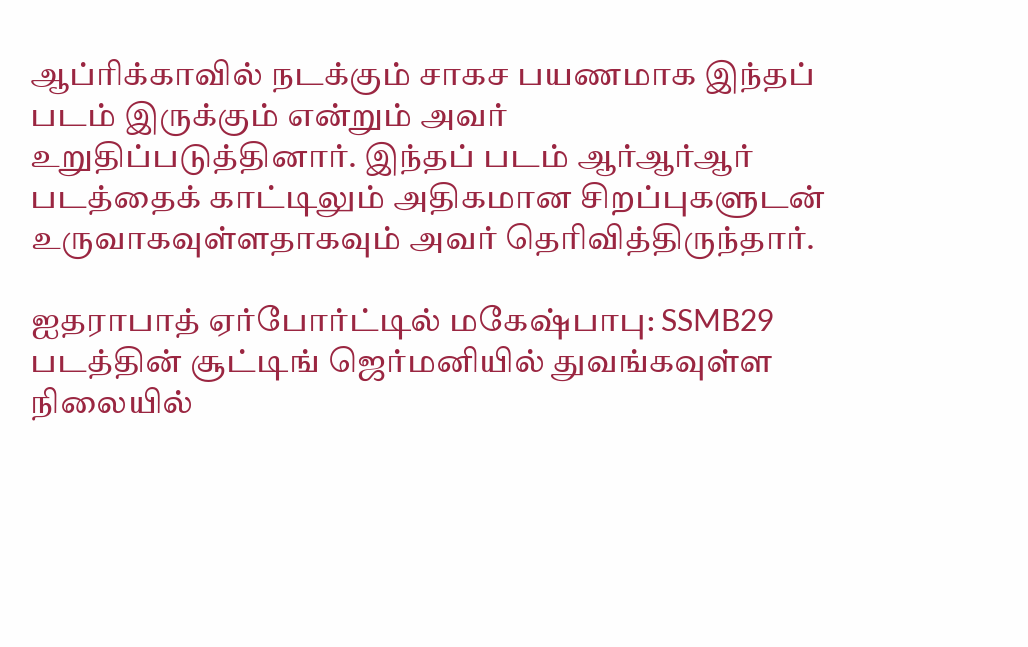ஆப்ரிக்காவில் நடக்கும் சாகச பயணமாக இந்தப் படம் இருக்கும் என்றும் அவர் உறுதிப்படுத்தினார். இந்தப் படம் ஆர்ஆர்ஆர் படத்தைக் காட்டிலும் அதிகமான சிறப்புகளுடன் உருவாகவுள்ளதாகவும் அவர் தெரிவித்திருந்தார்.

ஐதராபாத் ஏர்போர்ட்டில் மகேஷ்பாபு: SSMB29 படத்தின் சூட்டிங் ஜெர்மனியில் துவங்கவுள்ள நிலையில்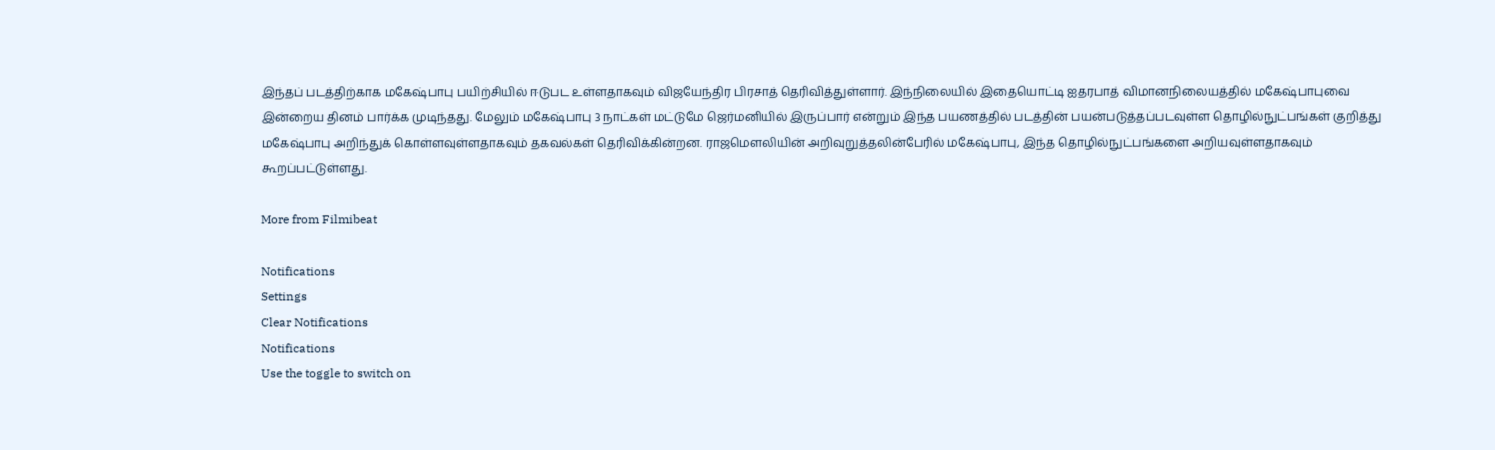இந்தப் படத்திற்காக மகேஷ்பாபு பயிற்சியில் ஈடுபட உள்ளதாகவும் விஜயேந்திர பிரசாத் தெரிவித்துள்ளார். இந்நிலையில் இதையொட்டி ஐதரபாத் விமானநிலையத்தில் மகேஷ்பாபுவை இன்றைய தினம் பார்க்க முடிந்தது. மேலும் மகேஷ்பாபு 3 நாட்கள் மட்டுமே ஜெர்மனியில் இருப்பார் என்றும் இந்த பயணத்தில் படத்தின் பயன்படுத்தப்படவுள்ள தொழில்நுட்பங்கள் குறித்து மகேஷ்பாபு அறிந்துக் கொள்ளவுள்ளதாகவும் தகவல்கள் தெரிவிக்கின்றன. ராஜமௌலியின் அறிவுறுத்தலின்பேரில் மகேஷ்பாபு, இந்த தொழில்நுட்பங்களை அறியவுள்ளதாகவும் கூறப்பட்டுள்ளது.

More from Filmibeat

Notifications
Settings
Clear Notifications
Notifications
Use the toggle to switch on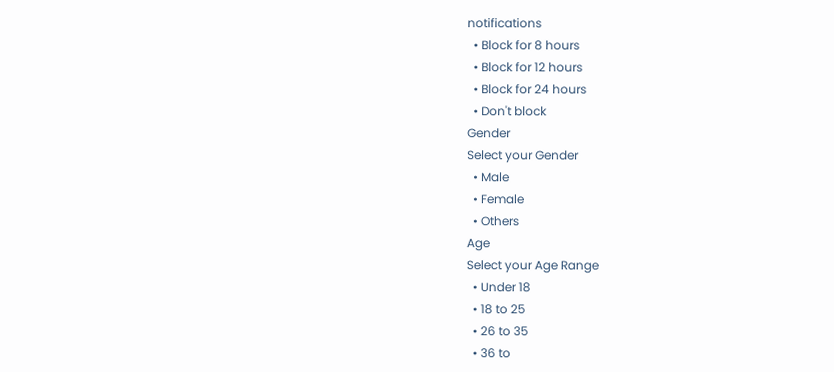notifications
  • Block for 8 hours
  • Block for 12 hours
  • Block for 24 hours
  • Don't block
Gender
Select your Gender
  • Male
  • Female
  • Others
Age
Select your Age Range
  • Under 18
  • 18 to 25
  • 26 to 35
  • 36 to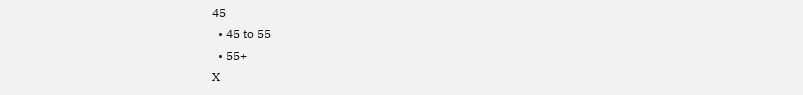45
  • 45 to 55
  • 55+
X